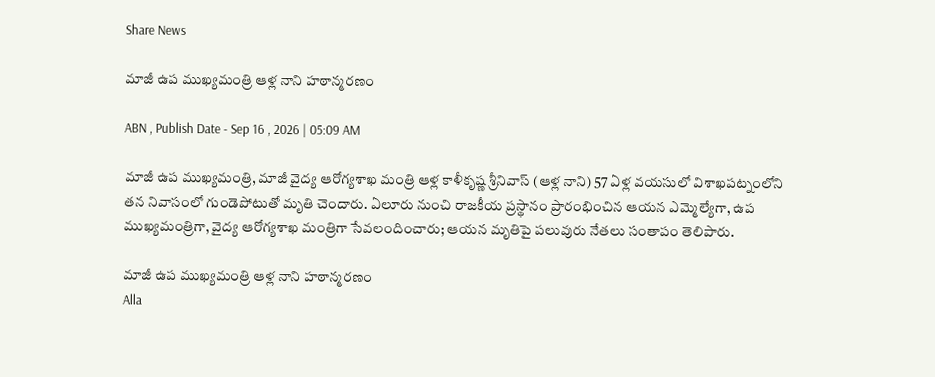Share News

మాజీ ఉప ముఖ్యమంత్రి ఆళ్ల నాని హఠాన్మరణం

ABN , Publish Date - Sep 16 , 2026 | 05:09 AM

మాజీ ఉప ముఖ్యమంత్రి, మాజీ వైద్య ఆరోగ్యశాఖ మంత్రి ఆళ్ల కాళీకృష్ణ శ్రీనివాస్‌ (ఆళ్ల నాని) 57 ఏళ్ల వయసులో విశాఖపట్నంలోని తన నివాసంలో గుండెపోటుతో మృతి చెందారు. ఏలూరు నుంచి రాజకీయ ప్రస్థానం ప్రారంభించిన ఆయన ఎమ్మెల్యేగా, ఉప ముఖ్యమంత్రిగా, వైద్య ఆరోగ్యశాఖ మంత్రిగా సేవలందించారు; ఆయన మృతిపై పలువురు నేతలు సంతాపం తెలిపారు.

మాజీ ఉప ముఖ్యమంత్రి ఆళ్ల నాని హఠాన్మరణం
Alla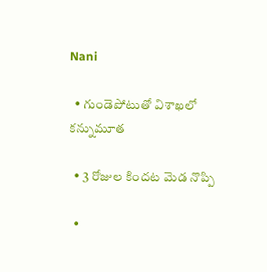Nani

  • గుండెపోటుతో విశాఖలో కన్నుమూత

  • 3 రోజుల కిందట మెడ నొప్పి

  •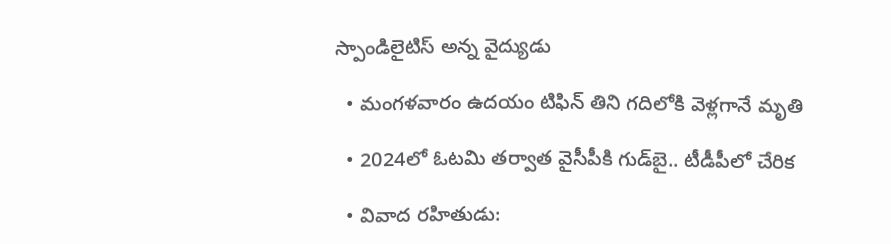స్పాండిలైటిస్ అన్న వైద్యుడు

  • మంగళవారం ఉదయం టిఫిన్‌ తిని గదిలోకి వెళ్లగానే మృతి

  • 2024లో ఓటమి తర్వాత వైసీపీకి గుడ్‌బై.. టీడీపీలో చేరిక

  • వివాద రహితుడు: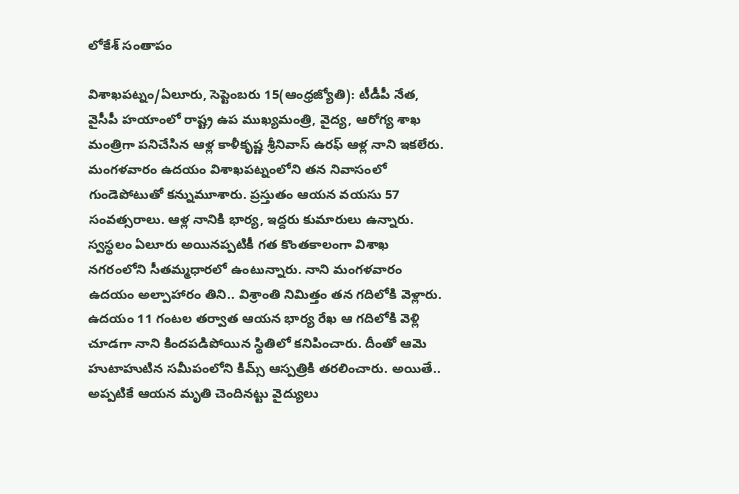లోకేశ్‌ సంతాపం

విశాఖపట్నం/ఏలూరు, సెప్టెంబరు 15(ఆంధ్రజ్యోతి): టీడీపీ నేత, వైసీపీ హయాంలో రాష్ట్ర ఉప ముఖ్యమంత్రి, వైద్య, ఆరోగ్య శాఖ మంత్రిగా పనిచేసిన ఆళ్ల కాళీకృష్ణ శ్రీనివాస్‌ ఉరఫ్‌ ఆళ్ల నాని ఇకలేరు. మంగళవారం ఉదయం విశాఖపట్నంలోని తన నివాసంలో గుండెపోటుతో కన్నుమూశారు. ప్రస్తుతం ఆయన వయసు 57 సంవత్సరాలు. ఆళ్ల నానికి భార్య, ఇద్దరు కుమారులు ఉన్నారు. స్వస్థలం ఏలూరు అయినప్పటికీ గత కొంతకాలంగా విశాఖ నగరంలోని సీతమ్మధారలో ఉంటున్నారు. నాని మంగళవారం ఉదయం అల్పాహారం తిని.. విశ్రాంతి నిమిత్తం తన గదిలోకి వెళ్లారు. ఉదయం 11 గంటల తర్వాత ఆయన భార్య రేఖ ఆ గదిలోకి వెళ్లి చూడగా నాని కిందపడిపోయిన స్థితిలో కనిపించారు. దీంతో ఆమె హుటాహుటిన సమీపంలోని కిమ్స్‌ ఆస్పత్రికి తరలించారు. అయితే.. అప్పటికే ఆయన మృతి చెందినట్టు వైద్యులు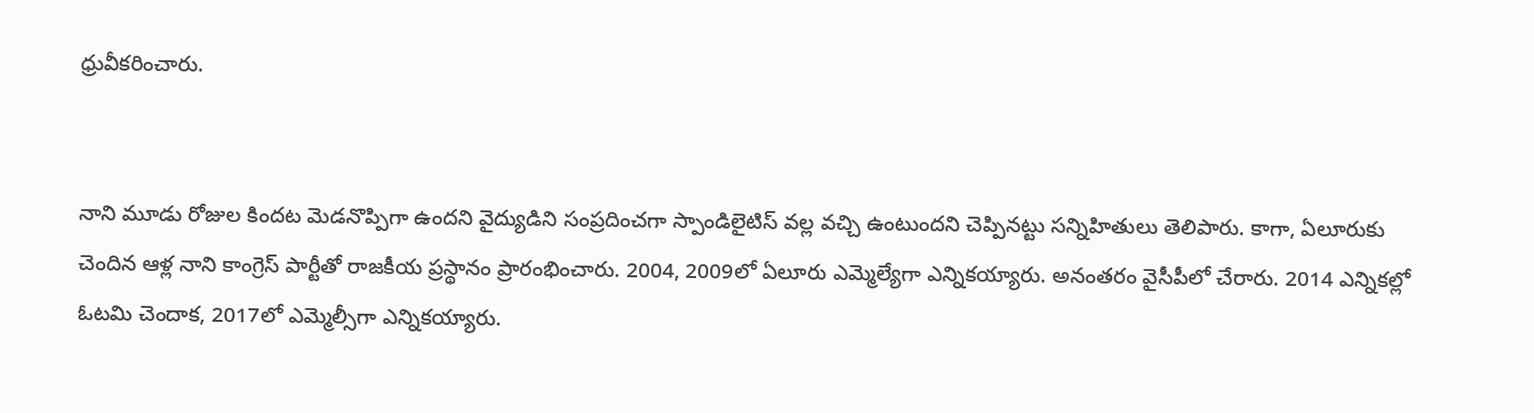ధ్రువీకరించారు.


నాని మూడు రోజుల కిందట మెడనొప్పిగా ఉందని వైద్యుడిని సంప్రదించగా స్పాండిలైటిస్‌ వల్ల వచ్చి ఉంటుందని చెప్పినట్టు సన్నిహితులు తెలిపారు. కాగా, ఏలూరుకు చెందిన ఆళ్ల నాని కాంగ్రెస్‌ పార్టీతో రాజకీయ ప్రస్థానం ప్రారంభించారు. 2004, 2009లో ఏలూరు ఎమ్మెల్యేగా ఎన్నికయ్యారు. అనంతరం వైసీపీలో చేరారు. 2014 ఎన్నికల్లో ఓటమి చెందాక, 2017లో ఎమ్మెల్సీగా ఎన్నికయ్యారు.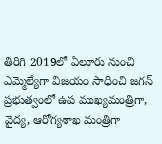తిరిగి 2019లో ఏలూరు నుంచి ఎమ్మెల్యేగా విజయం సాధించి జగన్‌ ప్రభుత్వంలో ఉప ముఖ్యమంత్రిగా, వైద్య, ఆరోగ్యశాఖ మంత్రిగా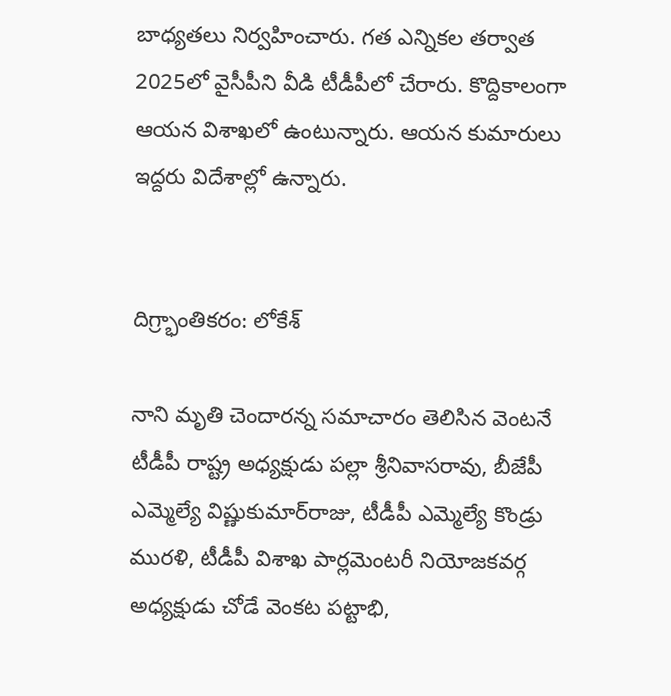బాధ్యతలు నిర్వహించారు. గత ఎన్నికల తర్వాత 2025లో వైసీపీని వీడి టీడీపీలో చేరారు. కొద్దికాలంగా ఆయన విశాఖలో ఉంటున్నారు. ఆయన కుమారులు ఇద్దరు విదేశాల్లో ఉన్నారు.


దిగ్ర్భాంతికరం: లోకేశ్‌

నాని మృతి చెందారన్న సమాచారం తెలిసిన వెంటనే టీడీపీ రాష్ట్ర అధ్యక్షుడు పల్లా శ్రీనివాసరావు, బీజేపీ ఎమ్మెల్యే విష్ణుకుమార్‌రాజు, టీడీపీ ఎమ్మెల్యే కొండ్రు మురళి, టీడీపీ విశాఖ పార్లమెంటరీ నియోజకవర్గ అధ్యక్షుడు చోడే వెంకట పట్టాభి,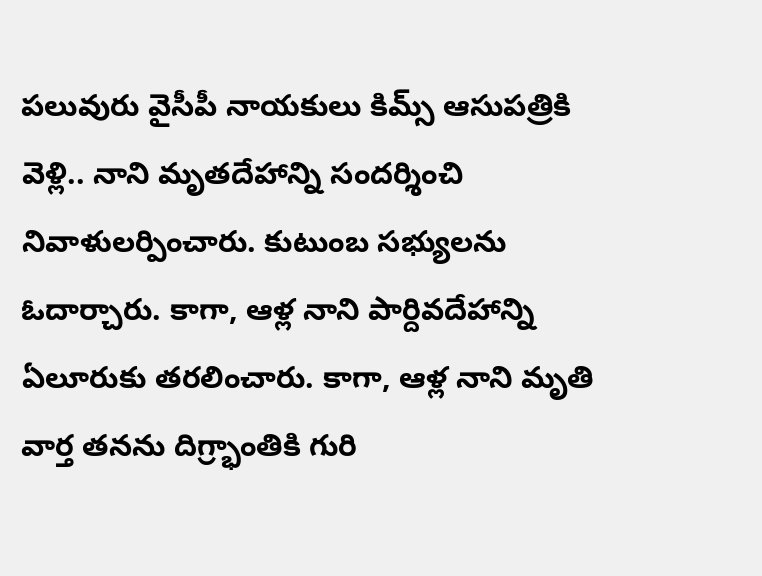పలువురు వైసీపీ నాయకులు కిమ్స్‌ ఆసుపత్రికి వెళ్లి.. నాని మృతదేహాన్ని సందర్శించి నివాళులర్పించారు. కుటుంబ సభ్యులను ఓదార్చారు. కాగా, ఆళ్ల నాని పార్దివదేహాన్ని ఏలూరుకు తరలించారు. కాగా, ఆళ్ల నాని మృతి వార్త తనను దిగ్ర్భాంతికి గురి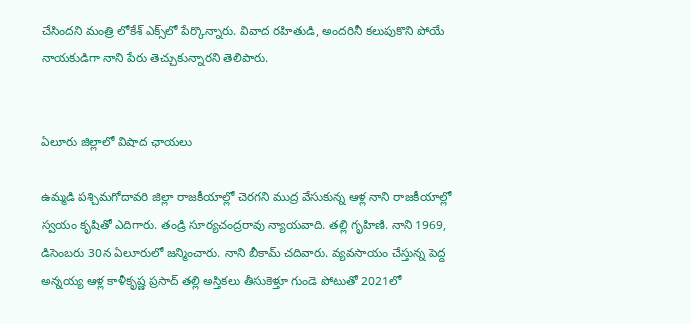చేసిందని మంత్రి లోకేశ్‌ ఎక్స్‌లో పేర్కొన్నారు. వివాద రహితుడి, అందరినీ కలుపుకొని పోయే నాయకుడిగా నాని పేరు తెచ్చుకున్నారని తెలిపారు.


ఏలూరు జిల్లాలో విషాద ఛాయలు

ఉమ్మడి పశ్చిమగోదావరి జిల్లా రాజకీయాల్లో చెరగని ముద్ర వేసుకున్న ఆళ్ల నాని రాజకీయాల్లో స్వయం కృషితో ఎదిగారు. తండ్రి సూర్యచంద్రరావు న్యాయవాది. తల్లి గృహిణి. నాని 1969, డిసెంబరు 30న ఏలూరులో జన్మించారు. నాని బీకామ్‌ చదివారు. వ్యవసాయం చేస్తున్న పెద్ద అన్నయ్య ఆళ్ల కాళీకృష్ణ ప్రసాద్‌ తల్లి అస్తికలు తీసుకెళ్తూ గుండె పోటుతో 2021లో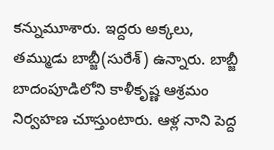కన్నుమూశారు. ఇద్దరు అక్కలు, తమ్ముడు బాబ్జీ(సురేశ్‌) ఉన్నారు. బాబ్జీ బాదంపూడిలోని కాళీకృష్ణ ఆశ్రమం నిర్వహణ చూస్తుంటారు. ఆళ్ల నాని పెద్ద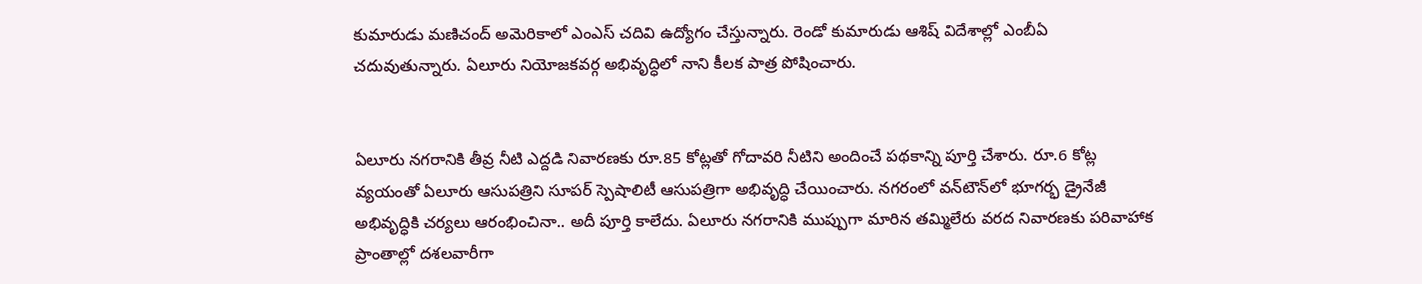కుమారుడు మణిచంద్‌ అమెరికాలో ఎంఎస్‌ చదివి ఉద్యోగం చేస్తున్నారు. రెండో కుమారుడు ఆశిష్‌ విదేశాల్లో ఎంబీఏ చదువుతున్నారు. ఏలూరు నియోజకవర్గ అభివృద్ధిలో నాని కీలక పాత్ర పోషించారు.


ఏలూరు నగరానికి తీవ్ర నీటి ఎద్దడి నివారణకు రూ.85 కోట్లతో గోదావరి నీటిని అందించే పథకాన్ని పూర్తి చేశారు. రూ.6 కోట్ల వ్యయంతో ఏలూరు ఆసుపత్రిని సూపర్‌ స్పెషాలిటీ ఆసుపత్రిగా అభివృద్ధి చేయించారు. నగరంలో వన్‌టౌన్‌లో భూగర్భ డ్రైనేజీ అభివృద్ధికి చర్యలు ఆరంభించినా.. అదీ పూర్తి కాలేదు. ఏలూరు నగరానికి ముప్పుగా మారిన తమ్మిలేరు వరద నివారణకు పరివాహాక ప్రాంతాల్లో దశలవారీగా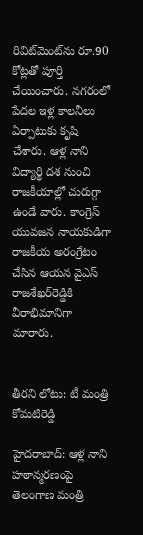రివిట్‌మెంట్‌ను రూ.90 కోట్లతో పూర్తి చేయించారు. నగరంలో పేదల ఇళ్ల కాలనీలు ఏర్పాటుకు కృషి చేశారు. ఆళ్ల నాని విద్యార్థి దశ నుంచి రాజకీయాల్లో చురుగ్గా ఉండే వారు. కాంగ్రెస్‌ యువజన నాయకుడిగా రాజకీయ అరంగ్రేటం చేసిన ఆయన వైఎస్‌ రాజశేఖర్‌రెడ్డికి వీరాభిమానిగా మారారు.


తీరని లోటు: టీ మంత్రి కోమటిరెడ్డి

హైదరాబాద్‌: ఆళ్ల నాని హఠాన్మరణంపై తెలంగాణ మంత్రి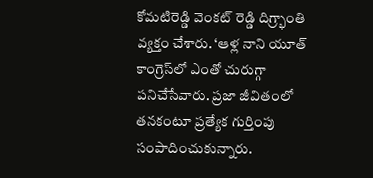కోమటిరెడ్డి వెంకట్‌ రెడ్డి దిగ్ర్భాంతి వ్యక్తం చేశారు. ‘ఆళ్ల నాని యూత్‌ కాంగ్రెస్‌లో ఎంతో చురుగ్గా పనిచేసేవారు. ప్రజా జీవితంలో తనకంటూ ప్రత్యేక గుర్తింపు సంపాదించుకున్నారు.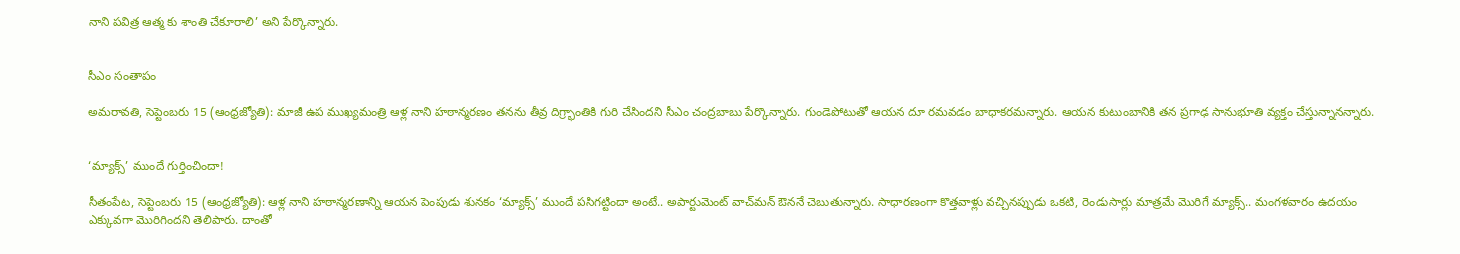నాని పవిత్ర ఆత్మ కు శాంతి చేకూరాలి’ అని పేర్కొన్నారు.


సీఎం సంతాపం

అమరావతి, సెప్టెంబరు 15 (ఆంధ్రజ్యోతి): మాజీ ఉప ముఖ్యమంత్రి ఆళ్ల నాని హఠాన్మరణం తనను తీవ్ర దిగ్ర్భాంతికి గురి చేసిందని సీఎం చంద్రబాబు పేర్కొన్నారు. గుండెపోటుతో ఆయన దూ రమవడం బాధాకరమన్నారు. ఆయన కుటుంబానికి తన ప్రగాఢ సానుభూతి వ్యక్తం చేస్తున్నానన్నారు.


‘మ్యాక్స్‌’ ముందే గుర్తించిందా!

సీతంపేట, సెప్టెంబరు 15 (ఆంధ్రజ్యోతి): ఆళ్ల నాని హఠాన్మరణాన్ని ఆయన పెంపుడు శునకం ‘మ్యాక్స్‌’ ముందే పసిగట్టిందా అంటే.. అపార్టుమెంట్‌ వాచ్‌మన్‌ ఔననే చెబుతున్నారు. సాధారణంగా కొత్తవాళ్లు వచ్చినప్పుడు ఒకటి, రెండుసార్లు మాత్రమే మొరిగే మ్యాక్స్‌.. మంగళవారం ఉదయం ఎక్కువగా మొరిగిందని తెలిపారు. దాంతో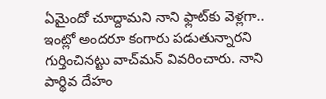ఏమైందో చూద్దామని నాని ఫ్లాట్‌కు వెళ్లగా.. ఇంట్లో అందరూ కంగారు పడుతున్నారని గుర్తించినట్టు వాచ్‌మన్‌ వివరించారు. నాని పార్థివ దేహం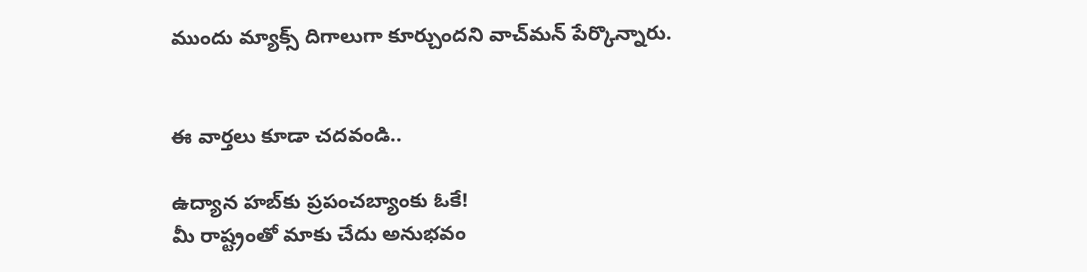ముందు మ్యాక్స్‌ దిగాలుగా కూర్చుందని వాచ్‌మన్‌ పేర్కొన్నారు.


ఈ వార్తలు కూడా చదవండి..

ఉద్యాన హబ్‌కు ప్రపంచబ్యాంకు ఓకే!
మీ రాష్ట్రంతో మాకు చేదు అనుభవం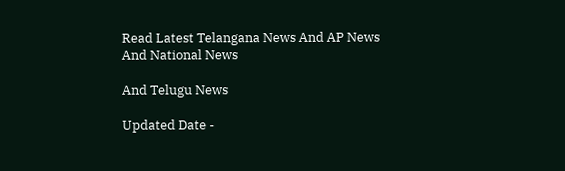Read Latest Telangana News And AP News And National News

And Telugu News

Updated Date -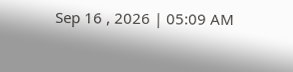Sep 16 , 2026 | 05:09 AM